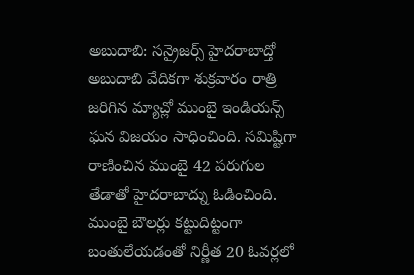అబుదాబి: సన్రైజర్స్ హైదరాబాద్తో అబుదాబి వేదికగా శుక్రవారం రాత్రి జరిగిన మ్యాచ్లో ముంబై ఇండియన్స్ ఘన విజయం సాధించింది. సమిష్టిగా రాణించిన ముంబై 42 పరుగుల తేడాతో హైదరాబాద్ను ఓడించింది. ముంబై బౌలర్లు కట్టుదిట్టంగా బంతులేయడంతో నిర్ణీత 20 ఓవర్లలో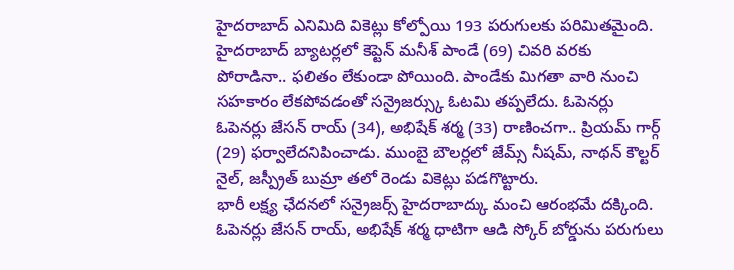హైదరాబాద్ ఎనిమిది వికెట్లు కోల్పోయి 193 పరుగులకు పరిమితమైంది. హైదరాబాద్ బ్యాటర్లలో కెప్టెన్ మనీశ్ పాండే (69) చివరి వరకు పోరాడినా.. ఫలితం లేకుండా పోయింది. పాండేకు మిగతా వారి నుంచి సహకారం లేకపోవడంతో సన్రైజర్స్కు ఓటమి తప్పలేదు. ఓపెనర్లు ఓపెనర్లు జేసన్ రాయ్ (34), అభిషేక్ శర్మ (33) రాణించగా.. ప్రియమ్ గార్గ్ (29) ఫర్వాలేదనిపించాడు. ముంబై బౌలర్లలో జేమ్స్ నీషమ్, నాథన్ కౌల్టర్ నైల్, జస్ప్రీత్ బుమ్రా తలో రెండు వికెట్లు పడగొట్టారు.
భారీ లక్ష్య ఛేదనలో సన్రైజర్స్ హైదరాబాద్కు మంచి ఆరంభమే దక్కింది. ఓపెనర్లు జేసన్ రాయ్, అభిషేక్ శర్మ ధాటిగా ఆడి స్కోర్ బోర్డును పరుగులు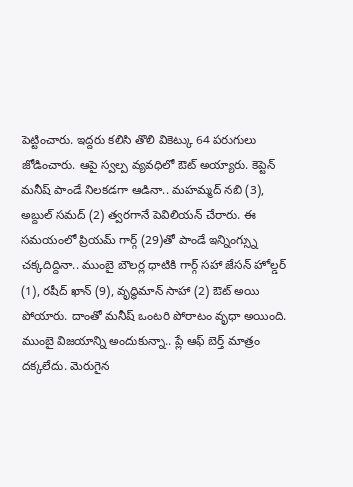పెట్టించారు. ఇద్దరు కలిసి తొలి వికెట్కు 64 పరుగులు జోడించారు. ఆపై స్వల్ప వ్యవధిలో ఔట్ అయ్యారు. కెప్టెన్ మనీష్ పాండే నిలకడగా ఆడినా.. మహమ్మద్ నబి (3), అబ్దుల్ సమద్ (2) త్వరగానే పెవిలియన్ చేరారు. ఈ సమయంలో ప్రియమ్ గార్గ్ (29)తో పాండే ఇన్నింగ్స్ను చక్కదిద్దినా.. ముంబై బౌలర్ల ధాటికి గార్గ్ సహా జేసన్ హోల్డర్ (1), రషీద్ ఖాన్ (9), వృద్ధిమాన్ సాహా (2) ఔట్ అయి పోయారు. దాంతో మనీష్ ఒంటరి పోరాటం వృధా అయింది. ముంబై విజయాన్ని అందుకున్నా.. ప్లే ఆఫ్ బెర్త్ మాత్రం దక్కలేదు. మెరుగైన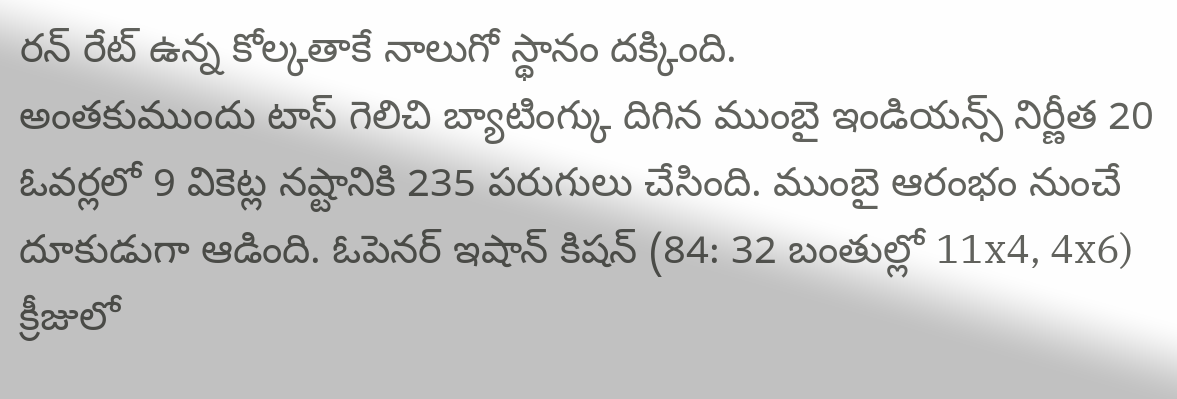రన్ రేట్ ఉన్న కోల్కతాకే నాలుగో స్థానం దక్కింది.
అంతకుముందు టాస్ గెలిచి బ్యాటింగ్కు దిగిన ముంబై ఇండియన్స్ నిర్ణీత 20 ఓవర్లలో 9 వికెట్ల నష్టానికి 235 పరుగులు చేసింది. ముంబై ఆరంభం నుంచే దూకుడుగా ఆడింది. ఓపెనర్ ఇషాన్ కిషన్ (84: 32 బంతుల్లో 11x4, 4x6) క్రీజులో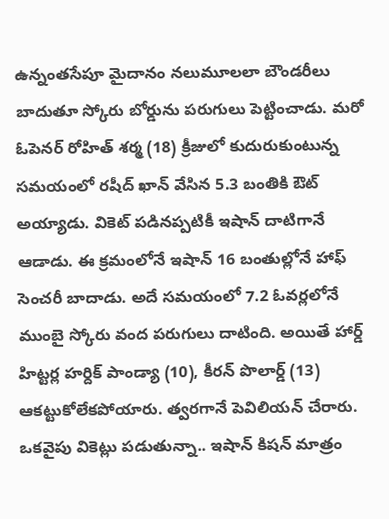ఉన్నంతసేపూ మైదానం నలుమూలలా బౌండరీలు బాదుతూ స్కోరు బోర్డును పరుగులు పెట్టించాడు. మరో ఓపెనర్ రోహిత్ శర్మ (18) క్రీజులో కుదురుకుంటున్న సమయంలో రషీద్ ఖాన్ వేసిన 5.3 బంతికి ఔట్ అయ్యాడు. వికెట్ పడినప్పటికీ ఇషాన్ దాటిగానే ఆడాడు. ఈ క్రమంలోనే ఇషాన్ 16 బంతుల్లోనే హాఫ్ సెంచరీ బాదాడు. అదే సమయంలో 7.2 ఓవర్లలోనే ముంబై స్కోరు వంద పరుగులు దాటింది. అయితే హార్డ్ హిట్టర్ల హర్దిక్ పాండ్యా (10), కీరన్ పొలార్డ్ (13) ఆకట్టుకోలేకపోయారు. త్వరగానే పెవిలియన్ చేరారు.
ఒకవైపు వికెట్లు పడుతున్నా.. ఇషాన్ కిషన్ మాత్రం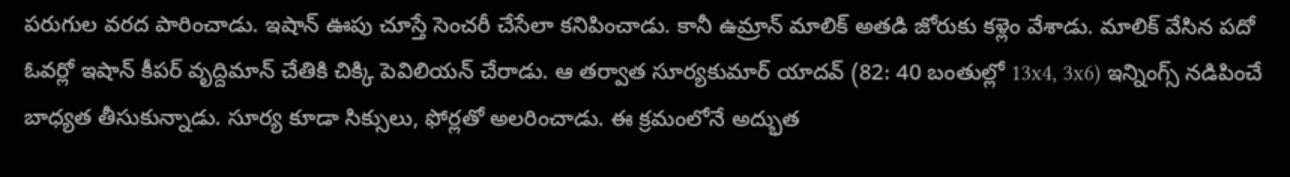పరుగుల వరద పారించాడు. ఇషాన్ ఊపు చూస్తే సెంచరీ చేసేలా కనిపించాడు. కానీ ఉమ్రాన్ మాలిక్ అతడి జోరుకు కళ్లెం వేశాడు. మాలిక్ వేసిన పదో ఓవర్లో ఇషాన్ కీపర్ వృద్దిమాన్ చేతికి చిక్కి పెవిలియన్ చేరాడు. ఆ తర్వాత సూర్యకుమార్ యాదవ్ (82: 40 బంతుల్లో 13x4, 3x6) ఇన్నింగ్స్ నడిపించే బాధ్యత తీసుకున్నాడు. సూర్య కూడా సిక్సులు, ఫోర్లతో అలరించాడు. ఈ క్రమంలోనే అద్భుత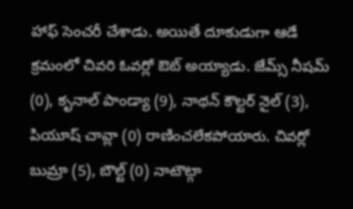హాఫ్ సెంచరీ చేశాడు. అయితే దూకుడుగా ఆడే క్రమంలో చివరి ఓవర్లో ఔట్ అయ్యాడు. జేమ్స్ నీషమ్ (0), కృనాల్ పాండ్యా (9), నాథన్ కౌల్టర్ నైల్ (3), పియూష్ చావ్లా (0) రాణించలేకపోయారు. చివర్లో బుమ్రా (5), బౌల్ట్ (0) నాటౌట్గా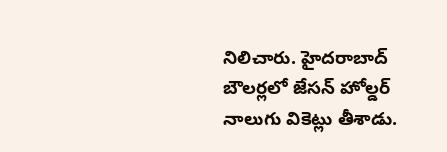నిలిచారు. హైదరాబాద్ బౌలర్లలో జేసన్ హోల్డర్ నాలుగు వికెట్లు తీశాడు.